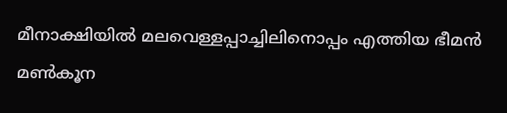മീനാക്ഷിയിൽ മലവെള്ളപ്പാച്ചിലിനൊപ്പം എത്തിയ ഭീമൻ മൺകൂന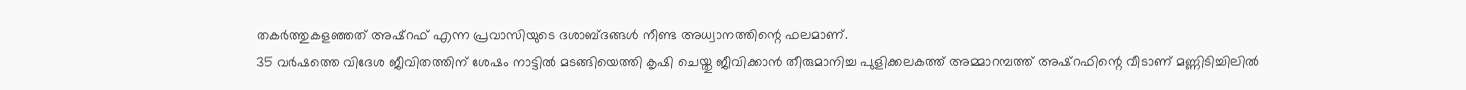തകർത്തുകളഞ്ഞത് അഷ്റഫ് എന്ന പ്രവാസിയുടെ ദശാബ്ദങ്ങൾ നീണ്ട അധ്വാനത്തിന്റെ ഫലമാണ്.
35 വർഷത്തെ വിദേശ ജീവിതത്തിന് ശേഷം നാട്ടിൽ മടങ്ങിയെത്തി കൃഷി ചെയ്തു ജീവിക്കാൻ തീരുമാനിച്ച പുളിക്കലകത്ത് അമ്മാറമ്പത്ത് അഷ്റഫിന്റെ വീടാണ് മണ്ണിടിച്ചിലിൽ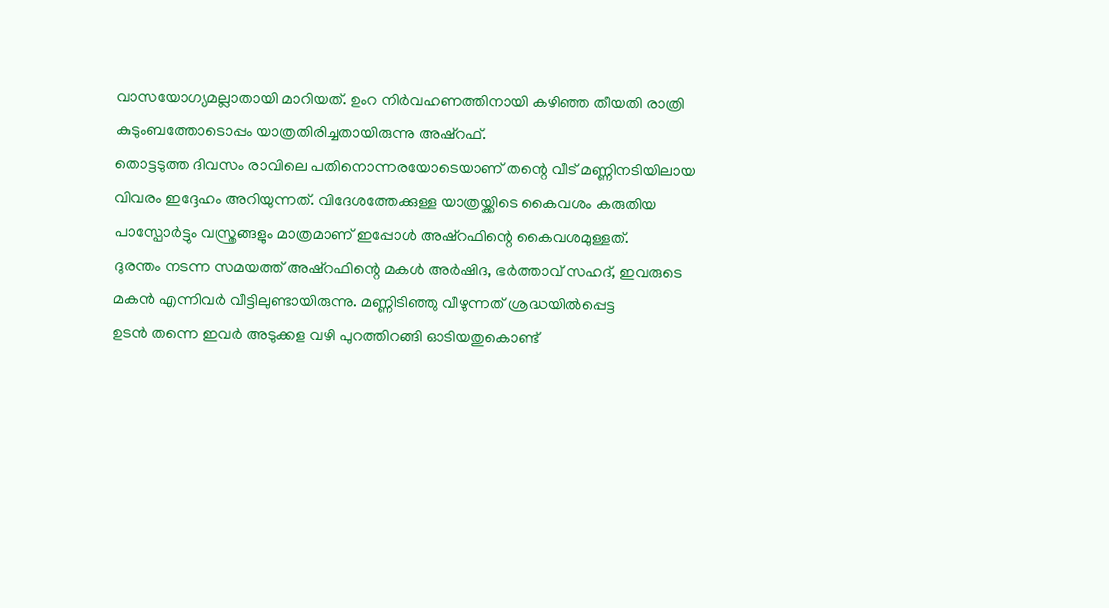വാസയോഗ്യമല്ലാതായി മാറിയത്. ഉംറ നിർവഹണത്തിനായി കഴിഞ്ഞ തീയതി രാത്രി കുടുംബത്തോടൊപ്പം യാത്രതിരിച്ചതായിരുന്നു അഷ്റഫ്.
തൊട്ടടുത്ത ദിവസം രാവിലെ പതിനൊന്നരയോടെയാണ് തന്റെ വീട് മണ്ണിനടിയിലായ വിവരം ഇദ്ദേഹം അറിയുന്നത്. വിദേശത്തേക്കുള്ള യാത്രയ്ക്കിടെ കൈവശം കരുതിയ പാസ്പോർട്ടും വസ്ത്രങ്ങളും മാത്രമാണ് ഇപ്പോൾ അഷ്റഫിന്റെ കൈവശമുള്ളത്.
ദുരന്തം നടന്ന സമയത്ത് അഷ്റഫിന്റെ മകൾ അർഷിദ, ഭർത്താവ് സഹദ്, ഇവരുടെ മകൻ എന്നിവർ വീട്ടിലുണ്ടായിരുന്നു. മണ്ണിടിഞ്ഞു വീഴുന്നത് ശ്രദ്ധയിൽപ്പെട്ട
ഉടൻ തന്നെ ഇവർ അടുക്കള വഴി പുറത്തിറങ്ങി ഓടിയതുകൊണ്ട്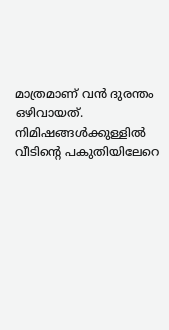മാത്രമാണ് വൻ ദുരന്തം ഒഴിവായത്. നിമിഷങ്ങൾക്കുള്ളിൽ വീടിന്റെ പകുതിയിലേറെ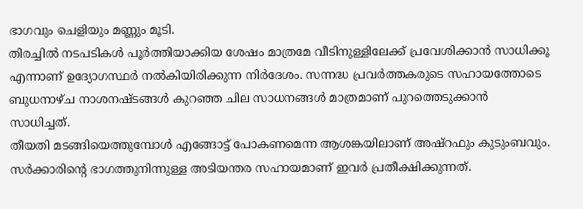ഭാഗവും ചെളിയും മണ്ണും മൂടി.
തിരച്ചിൽ നടപടികൾ പൂർത്തിയാക്കിയ ശേഷം മാത്രമേ വീടിനുള്ളിലേക്ക് പ്രവേശിക്കാൻ സാധിക്കൂ എന്നാണ് ഉദ്യോഗസ്ഥർ നൽകിയിരിക്കുന്ന നിർദേശം. സന്നദ്ധ പ്രവർത്തകരുടെ സഹായത്തോടെ ബുധനാഴ്ച നാശനഷ്ടങ്ങൾ കുറഞ്ഞ ചില സാധനങ്ങൾ മാത്രമാണ് പുറത്തെടുക്കാൻ സാധിച്ചത്.
തീയതി മടങ്ങിയെത്തുമ്പോൾ എങ്ങോട്ട് പോകണമെന്ന ആശങ്കയിലാണ് അഷ്റഫും കുടുംബവും. സർക്കാരിന്റെ ഭാഗത്തുനിന്നുള്ള അടിയന്തര സഹായമാണ് ഇവർ പ്രതീക്ഷിക്കുന്നത്.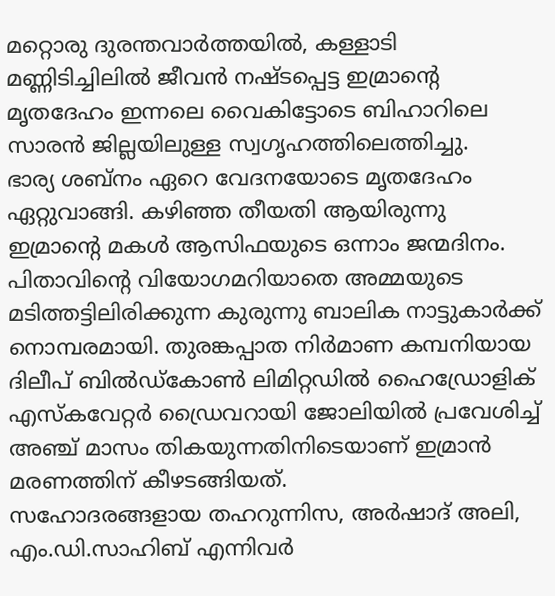മറ്റൊരു ദുരന്തവാർത്തയിൽ, കള്ളാടി മണ്ണിടിച്ചിലിൽ ജീവൻ നഷ്ടപ്പെട്ട ഇമ്രാന്റെ മൃതദേഹം ഇന്നലെ വൈകിട്ടോടെ ബിഹാറിലെ സാരൻ ജില്ലയിലുള്ള സ്വഗൃഹത്തിലെത്തിച്ചു.
ഭാര്യ ശബ്നം ഏറെ വേദനയോടെ മൃതദേഹം ഏറ്റുവാങ്ങി. കഴിഞ്ഞ തീയതി ആയിരുന്നു ഇമ്രാന്റെ മകൾ ആസിഫയുടെ ഒന്നാം ജന്മദിനം.
പിതാവിന്റെ വിയോഗമറിയാതെ അമ്മയുടെ മടിത്തട്ടിലിരിക്കുന്ന കുരുന്നു ബാലിക നാട്ടുകാർക്ക് നൊമ്പരമായി. തുരങ്കപ്പാത നിർമാണ കമ്പനിയായ ദിലീപ് ബിൽഡ്കോൺ ലിമിറ്റഡിൽ ഹൈഡ്രോളിക് എസ്കവേറ്റർ ഡ്രൈവറായി ജോലിയിൽ പ്രവേശിച്ച് അഞ്ച് മാസം തികയുന്നതിനിടെയാണ് ഇമ്രാൻ മരണത്തിന് കീഴടങ്ങിയത്.
സഹോദരങ്ങളായ തഹറുന്നിസ, അർഷാദ് അലി, എം.ഡി.സാഹിബ് എന്നിവർ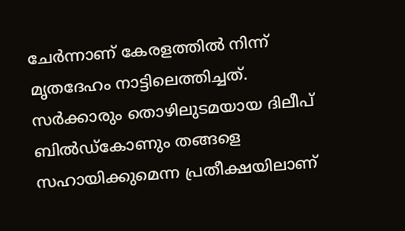ചേർന്നാണ് കേരളത്തിൽ നിന്ന് മൃതദേഹം നാട്ടിലെത്തിച്ചത്. സർക്കാരും തൊഴിലുടമയായ ദിലീപ് ബിൽഡ്കോണും തങ്ങളെ സഹായിക്കുമെന്ന പ്രതീക്ഷയിലാണ്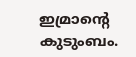ഇമ്രാന്റെ കുടുംബം.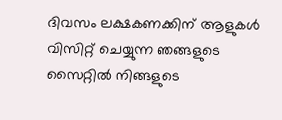ദിവസം ലക്ഷകണക്കിന് ആളുകൾ വിസിറ്റ് ചെയ്യുന്ന ഞങ്ങളുടെ സൈറ്റിൽ നിങ്ങളുടെ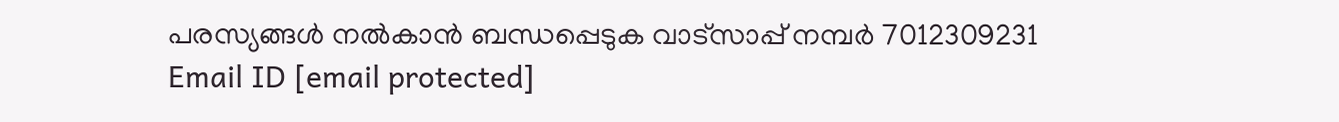പരസ്യങ്ങൾ നൽകാൻ ബന്ധപ്പെടുക വാട്സാപ്പ് നമ്പർ 7012309231 Email ID [email protected]